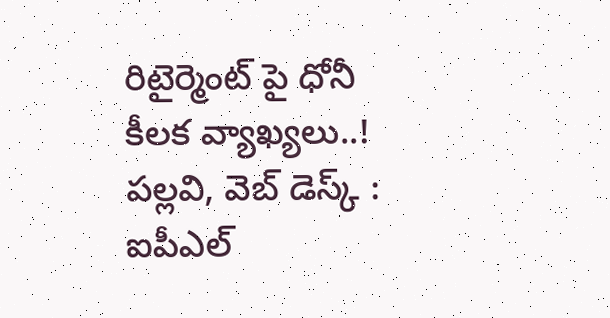రిటైర్మెంట్ పై ధోనీ కీలక వ్యాఖ్యలు..!
పల్లవి, వెబ్ డెస్క్ : ఐపీఎల్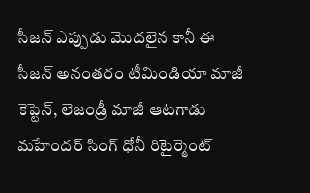సీజన్ ఎప్పుడు మొదలైన కానీ ఈ సీజన్ అనంతరం టీమిండియా మాజీ కెప్టెన్, లెజండ్రీ మాజీ ఆటగాడు మహేందర్ సింగ్ ధోనీ రిటైర్మెంట్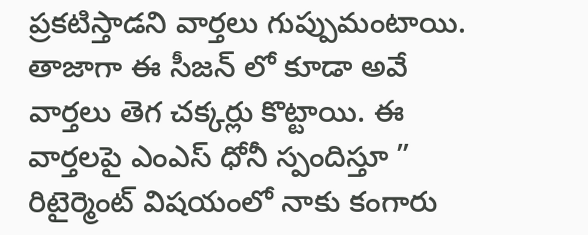ప్రకటిస్తాడని వార్తలు గుప్పుమంటాయి.
తాజాగా ఈ సీజన్ లో కూడా అవే వార్తలు తెగ చక్కర్లు కొట్టాయి. ఈ వార్తలపై ఎంఎస్ ధోనీ స్పందిస్తూ ” రిటైర్మెంట్ విషయంలో నాకు కంగారు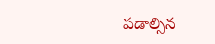పడాల్సిన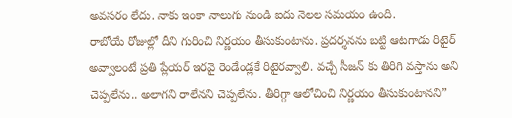అవసరం లేదు. నాకు ఇంకా నాలుగు నుండి ఐదు నెలల సమయం ఉంది.
రాబోయే రోజుల్లో దీని గురించి నిర్ణయం తీసుకుంటాను. ప్రదర్శనను బట్టి ఆటగాడు రిటైర్ అవ్వాలంటే ప్రతి ప్లేయర్ ఇరవై రెండేండ్లకే రిటైరవ్వాలి. వచ్చే సీజన్ కు తిరిగి వస్తాను అని చెప్పలేను.. అలాగని రాలేనని చెప్పలేను. తీరిగ్గా ఆలోచించి నిర్ణయం తీసుకుంటానని”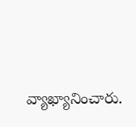వ్యాఖ్యానించారు.